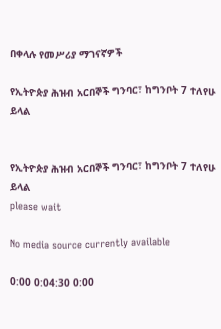በቀላሉ የመሥሪያ ማገናኛዎች

የኢትዮጵያ ሕዝብ አርበኞች ግንባር፣ ከግንቦት 7 ተለየሁ ይላል


የኢትዮጵያ ሕዝብ አርበኞች ግንባር፣ ከግንቦት 7 ተለየሁ ይላል
please wait

No media source currently available

0:00 0:04:30 0:00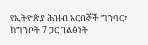የኢትዮጵያ ሕዝብ አርበኞች ግንባር፣ ከግንቦት 7 ጋር ገልፅነት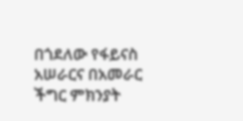በጎደለው የፋይናስ አሠራርና በአመራር ችግር ምክንያት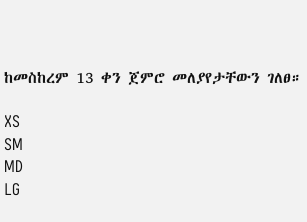ከመስከረም 13 ቀን ጀምሮ መለያየታቸውን ገለፀ።

XS
SM
MD
LG